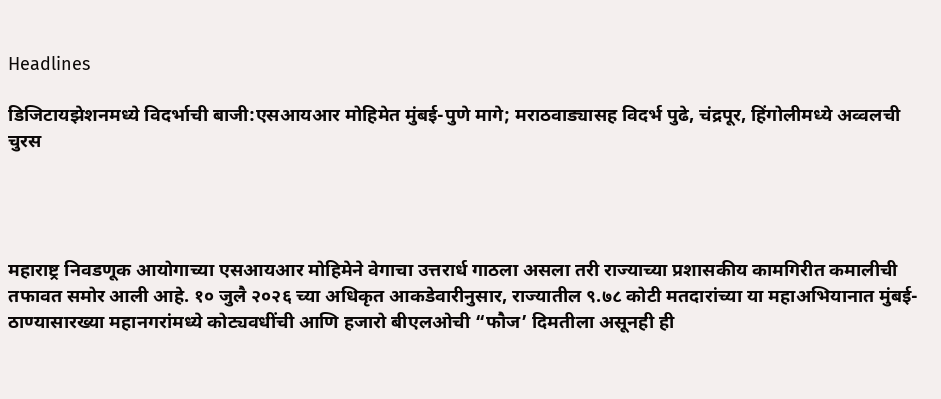Headlines

डिजिटायझेशनमध्ये विदर्भाची बाजी:एसआयआर मोहिमेत मुंबई-पुणे मागे; मराठवाड्यासह विदर्भ पुढे, चंद्रपूर, हिंगोलीमध्ये अव्वलची चुरस




महाराष्ट्र निवडणूक आयोगाच्या एसआयआर मोहिमेने वेगाचा उत्तरार्ध गाठला असला तरी राज्याच्या प्रशासकीय कामगिरीत कमालीची तफावत समोर आली आहे. १० जुलै २०२६ च्या अधिकृत आकडेवारीनुसार, राज्यातील ९.७८ कोटी मतदारांच्या या महाअभियानात मुंबई-ठाण्यासारख्या महानगरांमध्ये कोट्यवधींची आणि हजारो बीएलओची “फौज’ दिमतीला असूनही ही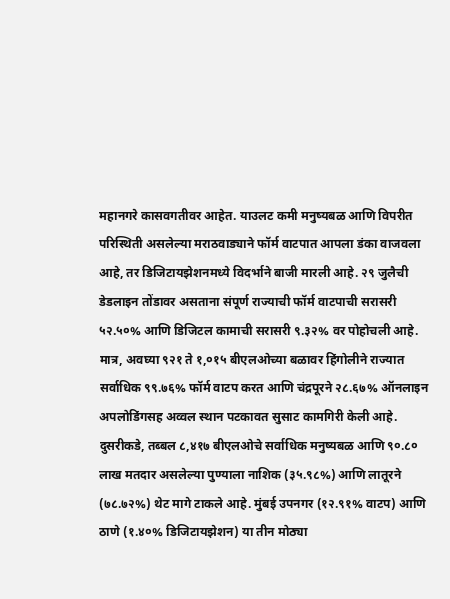महानगरे कासवगतीवर आहेत. याउलट कमी मनुष्यबळ आणि विपरीत परिस्थिती असलेल्या मराठवाड्याने फॉर्म वाटपात आपला डंका वाजवला आहे, तर डिजिटायझेशनमध्ये विदर्भाने बाजी मारली आहे. २९ जुलैची डेडलाइन तोंडावर असताना संपूर्ण राज्याची फॉर्म वाटपाची सरासरी ५२.५०% आणि डिजिटल कामाची सरासरी ९.३२% वर पोहोचली आहे. मात्र, अवघ्या ९२१ ते १,०१५ बीएलओच्या बळावर हिंगोलीने राज्यात सर्वाधिक ९९.७६% फॉर्म वाटप करत आणि चंद्रपूरने २८.६७% ऑनलाइन अपलोडिंगसह अव्वल स्थान पटकावत सुसाट कामगिरी केली आहे. दुसरीकडे, तब्बल ८,४१७ बीएलओचे सर्वाधिक मनुष्यबळ आणि ९०.८० लाख मतदार असलेल्या पुण्याला नाशिक (३५.९८%) आणि लातूरने (७८.७२%) थेट मागे टाकले आहे. मुंबई उपनगर (१२.९१% वाटप) आणि ठाणे (१.४०% डिजिटायझेशन) या तीन मोठ्या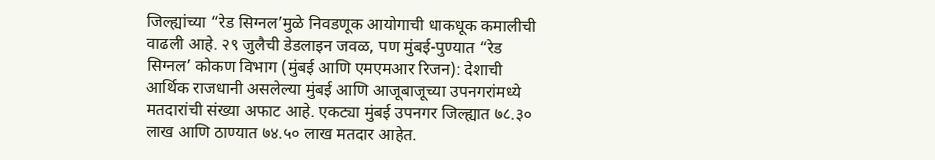जिल्ह्यांच्या “रेड सिग्नल’मुळे निवडणूक आयोगाची धाकधूक कमालीची वाढली आहे. २९ जुलैची डेडलाइन जवळ, पण मुंबई-पुण्यात “रेड सिग्नल’ कोकण विभाग (मुंबई आणि एमएमआर रिजन): देशाची आर्थिक राजधानी असलेल्या मुंबई आणि आजूबाजूच्या उपनगरांमध्ये मतदारांची संख्या अफाट आहे. एकट्या मुंबई उपनगर जिल्ह्यात ७८.३० लाख आणि ठाण्यात ७४.५० लाख मतदार आहेत.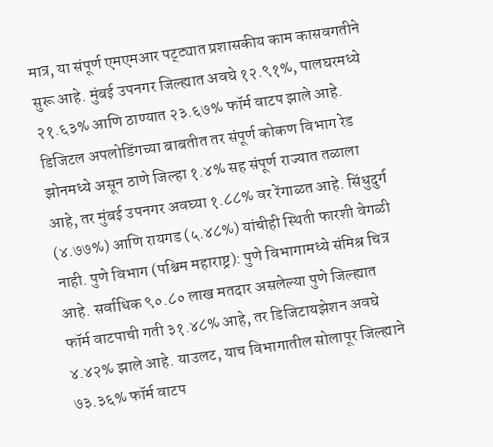मात्र, या संपूर्ण एमएमआर पट्ट्यात प्रशासकीय काम कासवगतीने सुरू आहे. मुंबई उपनगर जिल्ह्यात अवघे १२.९१%, पालघरमध्ये २१.६३% आणि ठाण्यात २३.६७% फॉर्म वाटप झाले आहे. डिजिटल अपलोडिंगच्या बाबतीत तर संपूर्ण कोकण विभाग रेड झोनमध्ये असून ठाणे जिल्हा १.४% सह संपूर्ण राज्यात तळाला आहे, तर मुंबई उपनगर अवघ्या १.८८% वर रेंगाळत आहे. सिंधुदुर्ग (४.७७%) आणि रायगड (५.४८%) यांचीही स्थिती फारशी वेगळी नाही. पुणे विभाग (पश्चिम महाराष्ट्र): पुणे विभागामध्ये संमिश्र चित्र आहे. सर्वाधिक ९०.८० लाख मतदार असलेल्या पुणे जिल्ह्यात फॉर्म वाटपाची गती ३१.४८% आहे, तर डिजिटायझेशन अवघे ४.४२% झाले आहे. याउलट, याच विभागातील सोलापूर जिल्ह्याने ७३.३६% फॉर्म वाटप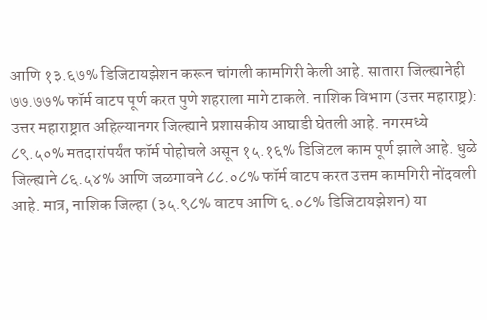आणि १३.६७% डिजिटायझेशन करून चांगली कामगिरी केली आहे. सातारा जिल्ह्यानेही ७७.७७% फॉर्म वाटप पूर्ण करत पुणे शहराला मागे टाकले. नाशिक विभाग (उत्तर महाराष्ट्र): उत्तर महाराष्ट्रात अहिल्यानगर जिल्ह्याने प्रशासकीय आघाडी घेतली आहे. नगरमध्ये ८९.५०% मतदारांपर्यंत फॉर्म पोहोचले असून १५.१६% डिजिटल काम पूर्ण झाले आहे. धुळे जिल्ह्याने ८६.५४% आणि जळगावने ८८.०८% फॉर्म वाटप करत उत्तम कामगिरी नोंदवली आहे. मात्र, नाशिक जिल्हा (३५.९८% वाटप आणि ६.०८% डिजिटायझेशन) या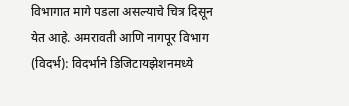विभागात मागे पडला असल्याचे चित्र दिसून येत आहे. अमरावती आणि नागपूर विभाग (विदर्भ): विदर्भाने डिजिटायझेशनमध्ये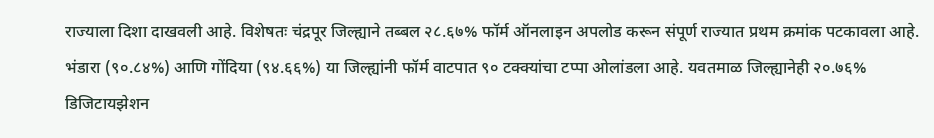राज्याला दिशा दाखवली आहे. विशेषतः चंद्रपूर जिल्ह्याने तब्बल २८.६७% फॉर्म ऑनलाइन अपलोड करून संपूर्ण राज्यात प्रथम क्रमांक पटकावला आहे. भंडारा (९०.८४%) आणि गोंदिया (९४.६६%) या जिल्ह्यांनी फॉर्म वाटपात ९० टक्क्यांचा टप्पा ओलांडला आहे. यवतमाळ जिल्ह्यानेही २०.७६% डिजिटायझेशन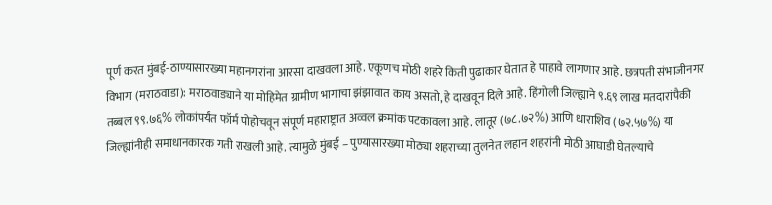पूर्ण करत मुंबई-ठाण्यासारख्या महानगरांना आरसा दाखवला आहे. एकूणच मोठी शहरे किती पुढाकार घेतात हे पाहावे लागणार आहे. छत्रपती संभाजीनगर विभाग (मराठवाडा): मराठवाड्याने या मोहिमेत ग्रामीण भागाचा झंझावात काय असतो, हे दाखवून दिले आहे. हिंगोली जिल्ह्याने ९.६९ लाख मतदारांपैकी तब्बल ९९.७६% लोकांपर्यंत फॉर्म पोहोचवून संपूर्ण महाराष्ट्रात अव्वल क्रमांक पटकावला आहे. लातूर (७८.७२%) आणि धाराशिव (७२.५७%) या जिल्ह्यांनीही समाधानकारक गती राखली आहे. त्यामुळे मुंबई – पुण्यासारख्या मोठ्या शहराच्या तुलनेत लहान शहरांनी मोठी आघाडी घेतल्याचे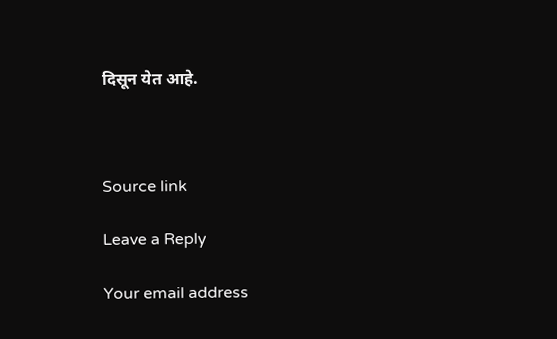दिसून येत आहे.



Source link

Leave a Reply

Your email address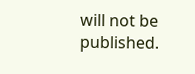will not be published.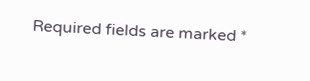Required fields are marked *